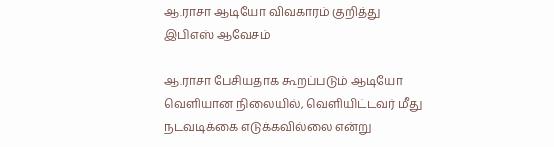ஆ.ராசா ஆடியோ விவகாரம் குறித்து இபிஎஸ் ஆவேசம்

ஆ.ராசா பேசியதாக கூறப்படும் ஆடியோ வெளியான நிலையில், வெளியிட்டவர் மீது நடவடிக்கை எடுக்கவில்லை என்று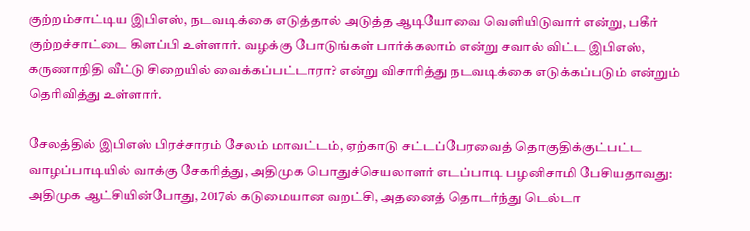குற்றம்சாட்டிய இபிஎஸ், நடவடிக்கை எடுத்தால் அடுத்த ஆடியோவை வெளியிடுவார் என்று, பகீர் குற்றச்சாட்டை கிளப்பி உள்ளார். வழக்கு போடுங்கள் பார்க்கலாம் என்று சவால் விட்ட இபிஎஸ், கருணாநிதி வீட்டு சிறையில் வைக்கப்பட்டாரா? என்று விசாரித்து நடவடிக்கை எடுக்கப்படும் என்றும் தெரிவித்து உள்ளார்.

சேலத்தில் இபிஎஸ் பிரச்சாரம் சேலம் மாவட்டம், ஏற்காடு சட்டப்பேரவைத் தொகுதிக்குட்பட்ட வாழப்பாடியில் வாக்கு சேகரித்து, அதிமுக பொதுச்செயலாளர் எடப்பாடி பழனிசாமி பேசியதாவது: அதிமுக ஆட்சியின்போது, 2017ல் கடுமையான வறட்சி, அதனைத் தொடர்ந்து டெல்டா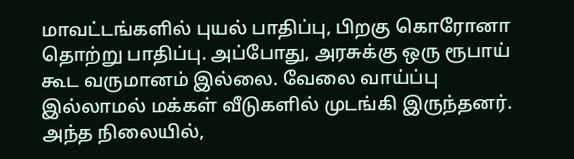மாவட்டங்களில் புயல் பாதிப்பு, பிறகு கொரோனா தொற்று பாதிப்பு. அப்போது, அரசுக்கு ஒரு ரூபாய் கூட வருமானம் இல்லை. வேலை வாய்ப்பு இல்லாமல் மக்கள் வீடுகளில் முடங்கி இருந்தனர். அந்த நிலையில்,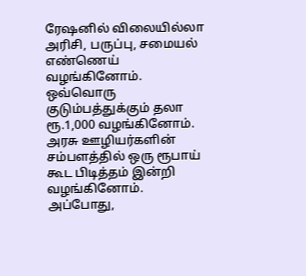ரேஷனில் விலையில்லா அரிசி, பருப்பு, சமையல் எண்ணெய் வழங்கினோம். ஒவ்வொரு குடும்பத்துக்கும் தலா ரூ.1,000 வழங்கினோம். அரசு ஊழியர்களின் சம்பளத்தில் ஒரு ரூபாய் கூட பிடித்தம் இன்றி வழங்கினோம். அப்போது,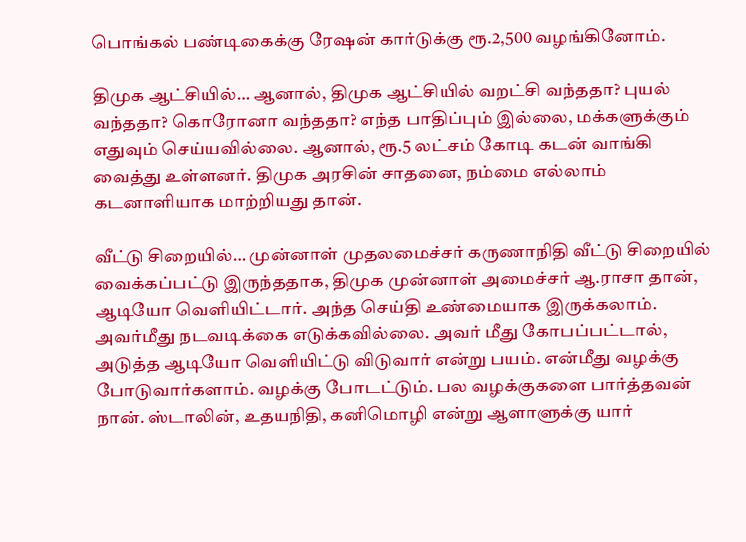பொங்கல் பண்டிகைக்கு ரேஷன் கார்டுக்கு ரூ.2,500 வழங்கினோம்.

திமுக ஆட்சியில்… ஆனால், திமுக ஆட்சியில் வறட்சி வந்ததா? புயல் வந்ததா? கொரோனா வந்ததா? எந்த பாதிப்பும் இல்லை, மக்களுக்கும் எதுவும் செய்யவில்லை. ஆனால், ரூ.5 லட்சம் கோடி கடன் வாங்கி வைத்து உள்ளனர். திமுக அரசின் சாதனை, நம்மை எல்லாம் கடனாளியாக மாற்றியது தான்.

வீட்டு சிறையில்… முன்னாள் முதலமைச்சர் கருணாநிதி வீட்டு சிறையில் வைக்கப்பட்டு இருந்ததாக, திமுக முன்னாள் அமைச்சர் ஆ.ராசா தான், ஆடியோ வெளியிட்டார். அந்த செய்தி உண்மையாக இருக்கலாம். அவர்மீது நடவடிக்கை எடுக்கவில்லை. அவர் மீது கோபப்பட்டால், அடுத்த ஆடியோ வெளியிட்டு விடுவார் என்று பயம். என்மீது வழக்கு போடுவார்களாம். வழக்கு போடட்டும். பல வழக்குகளை பார்த்தவன் நான். ஸ்டாலின், உதயநிதி, கனிமொழி என்று ஆளாளுக்கு யார்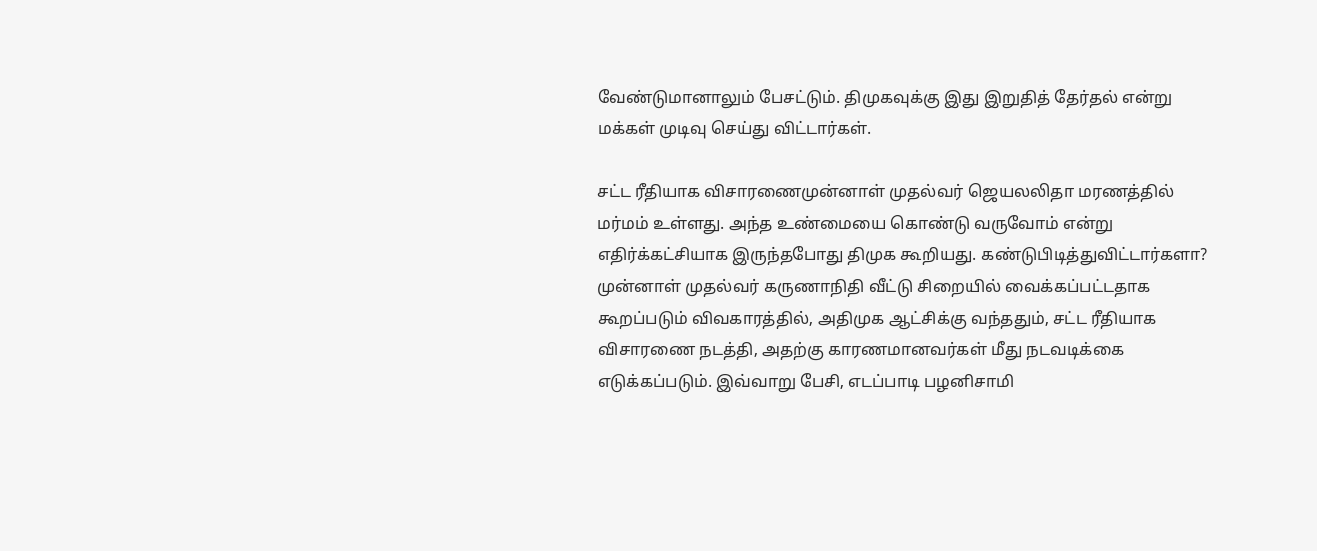வேண்டுமானாலும் பேசட்டும். திமுகவுக்கு இது இறுதித் தேர்தல் என்று மக்கள் முடிவு செய்து விட்டார்கள்.

சட்ட ரீதியாக விசாரணைமுன்னாள் முதல்வர் ஜெயலலிதா மரணத்தில் மர்மம் உள்ளது. அந்த உண்மையை கொண்டு வருவோம் என்று எதிர்க்கட்சியாக இருந்தபோது திமுக கூறியது. கண்டுபிடித்துவிட்டார்களா? முன்னாள் முதல்வர் கருணாநிதி வீட்டு சிறையில் வைக்கப்பட்டதாக கூறப்படும் விவகாரத்தில், அதிமுக ஆட்சிக்கு வந்ததும், சட்ட ரீதியாக விசாரணை நடத்தி, அதற்கு காரணமானவர்கள் மீது நடவடிக்கை எடுக்கப்படும். இவ்வாறு பேசி, எடப்பாடி பழனிசாமி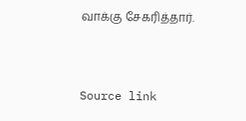வாக்கு சேகரித்தார்.



Source link